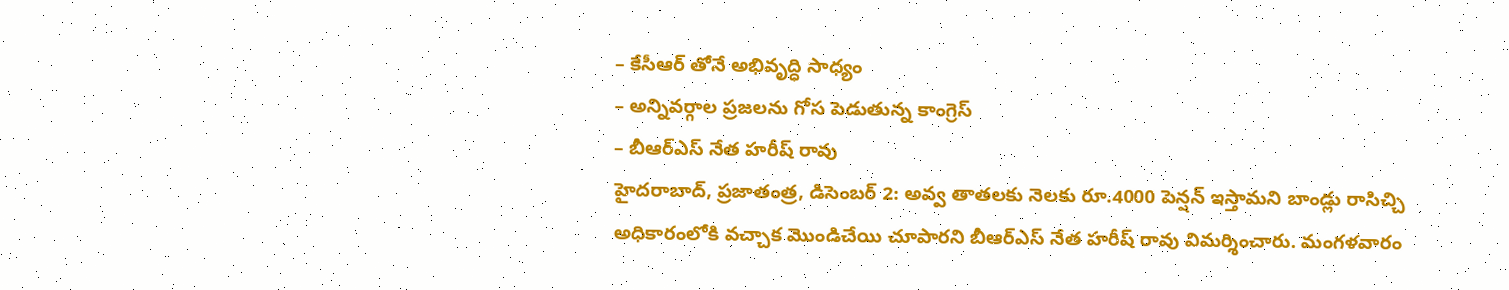– కేసీఆర్ తోనే అభివృద్ధి సాధ్యం
– అన్నివర్గాల ప్రజలను గోస పెడుతున్న కాంగ్రెస్
– బీఆర్ఎస్ నేత హరీష్ రావు
హైదరాబాద్, ప్రజాతంత్ర, డిసెంబర్ 2: అవ్వ తాతలకు నెలకు రూ.4000 పెన్షన్ ఇస్తామని బాండ్లు రాసిచ్చి అధికారంలోకి వచ్చాక మొండిచేయి చూపారని బీఆర్ఎస్ నేత హరీష్ రావు విమర్శించారు. మంగళవారం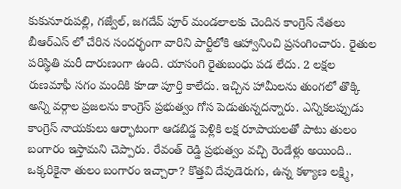కుకునూరుపల్లి, గజ్వేల్, జగదేవ్ పూర్ మండలాలకు చెందిన కాంగ్రెస్ నేతలు బీఆర్ఎస్ లో చేరిన సందర్భంగా వారిని పార్టీలోకి ఆహ్వానించి ప్రసంగించారు. రైతుల పరిస్థితి మరీ దారుణంగా ఉంది. యాసంగి రైతుబంధు పడ లేదు. 2 లక్షల రుణమాఫీ సగం మందికి కూడా పూర్తి కాలేదు. ఇచ్చిన హామీలను తుంగలో తొక్కి అన్ని వర్గాల ప్రజలను కాంగ్రెస్ ప్రభుత్వం గోస పెడుతున్నదన్నారు. ఎన్నికలప్పుడు కాంగ్రెస్ నాయకులు ఆర్భాటంగా ఆడబిడ్డ పెళ్లికి లక్ష రూపాయలతో పాటు తులం బంగారం ఇస్తామని చెప్పారు. రేవంత్ రెడ్డి ప్రభుత్వం వచ్చి రెండేళ్లు అయింది.. ఒక్కరికైనా తులం బంగారం ఇచ్చారా? కొత్తవి దేవుడెరుగు, ఉన్న కళ్యాణ లక్ష్మి,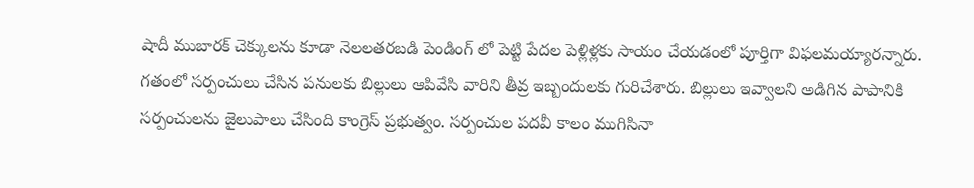షాదీ ముబారక్ చెక్కులను కూడా నెలలతరబడి పెండింగ్ లో పెట్టి పేదల పెళ్లిళ్లకు సాయం చేయడంలో పూర్తిగా విఫలమయ్యారన్నారు. గతంలో సర్పంచులు చేసిన పనులకు బిల్లులు ఆపివేసి వారిని తీవ్ర ఇబ్బందులకు గురిచేశారు. బిల్లులు ఇవ్వాలని అడిగిన పాపానికి సర్పంచులను జైలుపాలు చేసింది కాంగ్రెస్ ప్రభుత్వం. సర్పంచుల పదవీ కాలం ముగిసినా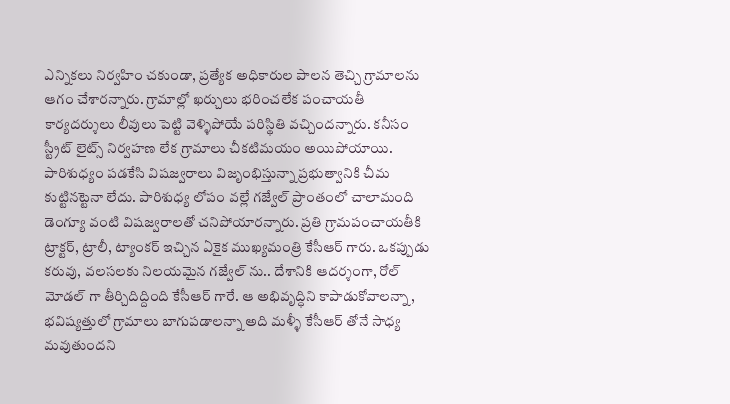ఎన్నికలు నిర్వహిం చకుండా, ప్రత్యేక అధికారుల పాలన తెచ్చి గ్రామాలను ఆగం చేశారన్నారు. గ్రామాల్లో ఖర్చులు భరించలేక పంచాయతీ కార్యదర్శులు లీవులు పెట్టి వెళ్ళిపోయే పరిస్థితి వచ్చిందన్నారు. కనీసం స్ట్రీట్ లైట్స్ నిర్వహణ లేక గ్రామాలు చీకటిమయం అయిపోయాయి. పారిశుధ్యం పడకేసి విషజ్వరాలు విజృంభిస్తున్నా ప్రభుత్వానికి చీమ కుట్టినట్టెనా లేదు. పారిశుధ్య లోపం వల్లే గజ్వేల్ ప్రాంతంలో చాలామంది డెంగ్యూ వంటి విషజ్వరాలతో చనిపోయారన్నారు. ప్రతి గ్రామపంచాయతీకి ట్రాక్టర్, ట్రాలీ, ట్యాంకర్ ఇచ్చిన ఏకైక ముఖ్యమంత్రి కేసీఆర్ గారు. ఒకప్పుడు కరువు, వలసలకు నిలయమైన గజ్వేల్ ను.. దేశానికి ఆదర్శంగా, రోల్ మోడల్ గా తీర్చిదిద్దింది కేసీఆర్ గారే. ఆ అభివృద్ధిని కాపాడుకోవాలన్నా, భవిష్యత్తులో గ్రామాలు బాగుపడాలన్నా అది మళ్ళీ కేసీఆర్ తోనే సాధ్య మవుతుందని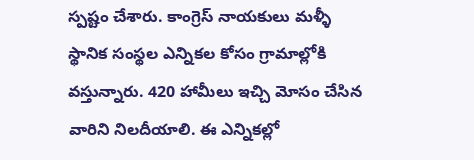స్పష్టం చేశారు. కాంగ్రెస్ నాయకులు మళ్ళీ స్థానిక సంస్థల ఎన్నికల కోసం గ్రామాల్లోకి వస్తున్నారు. 420 హామీలు ఇచ్చి మోసం చేసిన వారిని నిలదీయాలి. ఈ ఎన్నికల్లో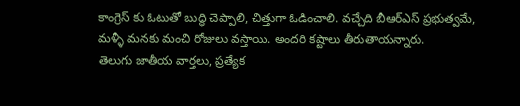కాంగ్రెస్ కు ఓటుతో బుద్ధి చెప్పాలి, చిత్తుగా ఓడించాలి. వచ్చేది బీఆర్ఎస్ ప్రభుత్వమే, మళ్ళీ మనకు మంచి రోజులు వస్తాయి. అందరి కష్టాలు తీరుతాయన్నారు.
తెలుగు జాతీయ వార్తలు, ప్రత్యేక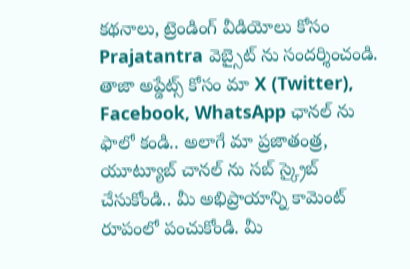కథనాలు, ట్రెండింగ్ వీడియోలు కోసం Prajatantra వెబ్సైట్ ను సందర్శించండి. తాజా అప్డేట్స్ కోసం మా X (Twitter), Facebook, WhatsApp ఛానల్ ను ఫాలో కండి.. అలాగే మా ప్రజాతంత్ర, యూట్యూబ్ చానల్ ను సబ్ స్క్రైబ్ చేసుకోండి.. మీ అభిప్రాయాన్ని కామెంట్ రూపంలో పంచుకోండి. మీ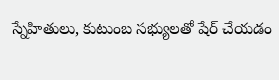స్నేహితులు, కుటుంబ సభ్యులతో షేర్ చేయడం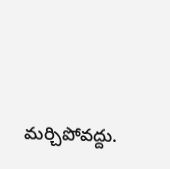మర్చిపోవద్దు.